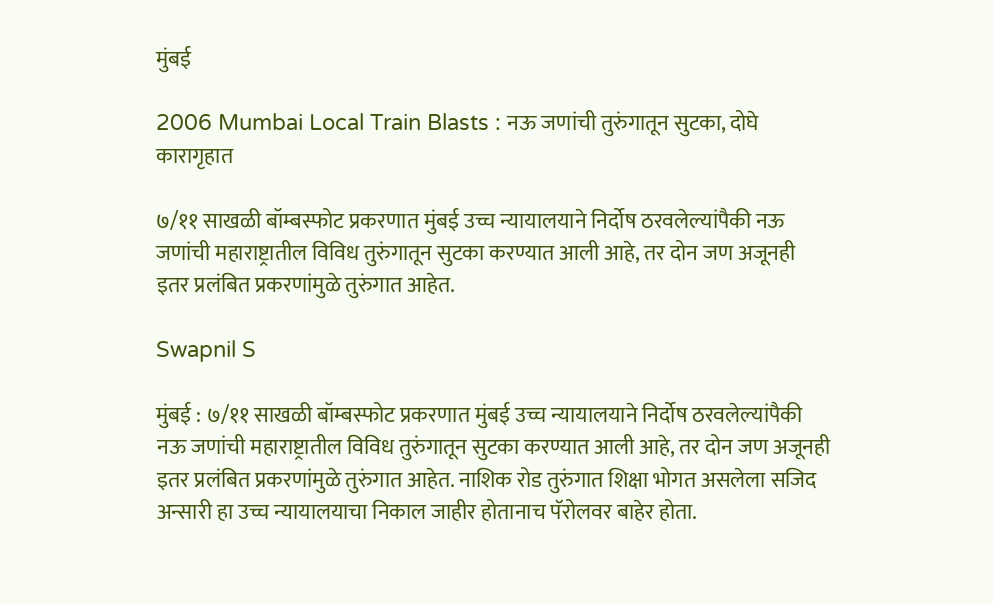मुंबई

2006 Mumbai Local Train Blasts : नऊ जणांची तुरुंगातून सुटका, दोघे कारागृहात

७/११ साखळी बॉम्बस्फोट प्रकरणात मुंबई उच्च न्यायालयाने निर्दोष ठरवलेल्यांपैकी नऊ जणांची महाराष्ट्रातील विविध तुरुंगातून सुटका करण्यात आली आहे, तर दोन जण अजूनही इतर प्रलंबित प्रकरणांमुळे तुरुंगात आहेत.

Swapnil S

मुंबई : ७/११ साखळी बॉम्बस्फोट प्रकरणात मुंबई उच्च न्यायालयाने निर्दोष ठरवलेल्यांपैकी नऊ जणांची महाराष्ट्रातील विविध तुरुंगातून सुटका करण्यात आली आहे, तर दोन जण अजूनही इतर प्रलंबित प्रकरणांमुळे तुरुंगात आहेत. नाशिक रोड तुरुंगात शिक्षा भोगत असलेला सजिद अन्सारी हा उच्च न्यायालयाचा निकाल जाहीर होतानाच पॅरोलवर बाहेर होता.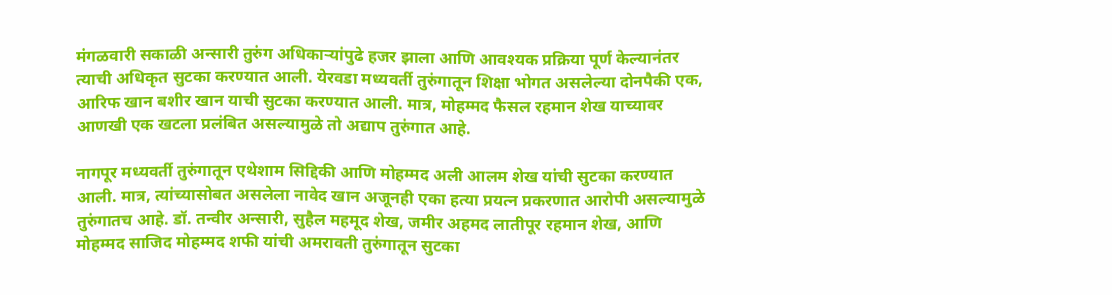मंगळवारी सकाळी अन्सारी तुरुंग अधिकाऱ्यांपुढे हजर झाला आणि आवश्यक प्रक्रिया पूर्ण केल्यानंतर त्याची अधिकृत सुटका करण्यात आली. येरवडा मध्यवर्ती तुरुंगातून शिक्षा भोगत असलेल्या दोनपैकी एक, आरिफ खान बशीर खान याची सुटका करण्यात आली. मात्र, मोहम्मद फैसल रहमान शेख याच्यावर आणखी एक खटला प्रलंबित असल्यामुळे तो अद्याप तुरुंगात आहे.

नागपूर मध्यवर्ती तुरुंगातून एथेशाम सिद्दिकी आणि मोहम्मद अली आलम शेख यांची सुटका करण्यात आली. मात्र, त्यांच्यासोबत असलेला नावेद खान अजूनही एका हत्या प्रयत्न प्रकरणात आरोपी असल्यामुळे तुरुंगातच आहे. डॉ. तन्वीर अन्सारी, सुहैल महमूद शेख, जमीर अहमद लातीपूर रहमान शेख, आणि मोहम्मद साजिद मोहम्मद शफी यांची अमरावती तुरुंगातून सुटका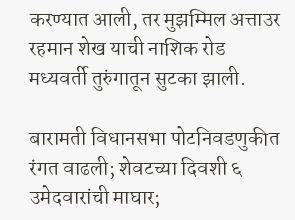करण्यात आली, तर मुझम्मिल अत्ताउर रहमान शेख याची नाशिक रोड मध्यवर्ती तुरुंगातून सुटका झाली.

बारामती विधानसभा पोटनिवडणुकीत रंगत वाढली; शेवटच्या दिवशी ६ उमेदवारांची माघार;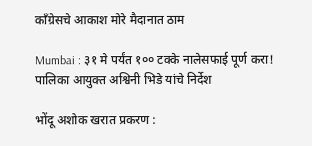काँग्रेसचे आकाश मोरे मैदानात ठाम

Mumbai : ३१ मे पर्यंत १०० टक्के नालेसफाई पूर्ण करा! पालिका आयुक्त अश्विनी भिडे यांचे निर्देश

भोंदू अशोक खरात प्रकरण :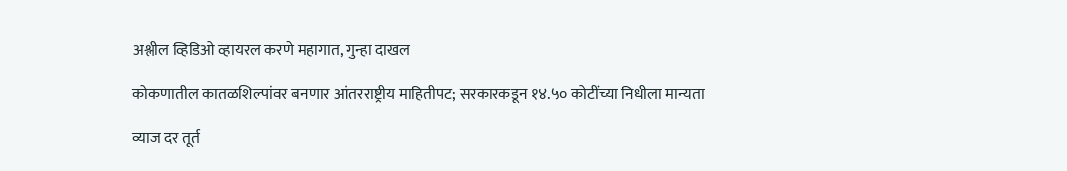अश्लील व्हिडिओ व्हायरल करणे महागात, गुन्हा दाखल

कोकणातील कातळशिल्पांवर बनणार आंतरराष्ट्रीय माहितीपट; सरकारकडून १४.५० कोटींच्या निधीला मान्यता

व्याज दर तूर्त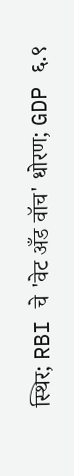स्थिर; RBI चे 'वेट अँड वॉच' धोरण; GDP ६.९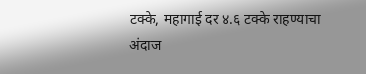टक्के, महागाई दर ४.६ टक्के राहण्याचा अंदाज